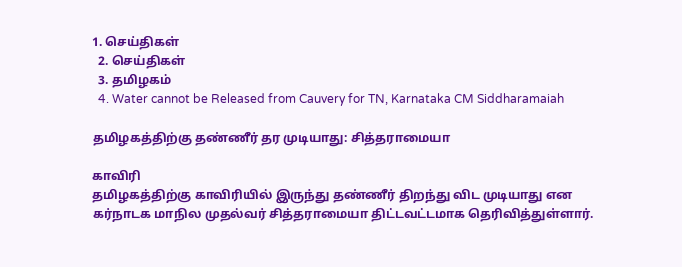1. செய்திகள்
  2. செய்திகள்
  3. த‌மிழக‌ம்
  4. Water cannot be Released from Cauvery for TN, Karnataka CM Siddharamaiah

தமிழகத்திற்கு தண்ணீர் தர முடியாது: சித்தராமையா

காவிரி
தமிழகத்திற்கு காவிரியில் இருந்து தண்ணீர் திறந்து விட முடியாது என கர்நாடக மாநில முதல்வர் சித்தராமையா திட்டவட்டமாக தெரிவித்துள்ளார்.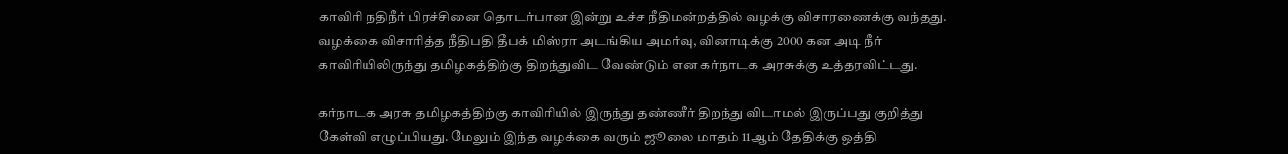காவிரி நதிநீர் பிரச்சினை தொடர்பான இன்று உச்ச நீதிமன்றத்தில் வழக்கு விசாரணைக்கு வந்தது. வழக்கை விசாரித்த நீதிபதி தீபக் மிஸ்ரா அடங்கிய அமர்வு, வினாடிக்கு 2000 கன அடி நீர் காவிரியிலிருந்து தமிழகத்திற்கு திறந்துவிட வேண்டும் என கர்நாடக அரசுக்கு உத்தரவிட்டது.

கர்நாடக அரசு தமிழகத்திற்கு காவிரியில் இருந்து தண்ணீர் திறந்து விடாமல் இருப்பது குறித்து கேள்வி எழுப்பியது. மேலும் இந்த வழக்கை வரும் ஜூலை மாதம் 11ஆம் தேதிக்கு ஒத்தி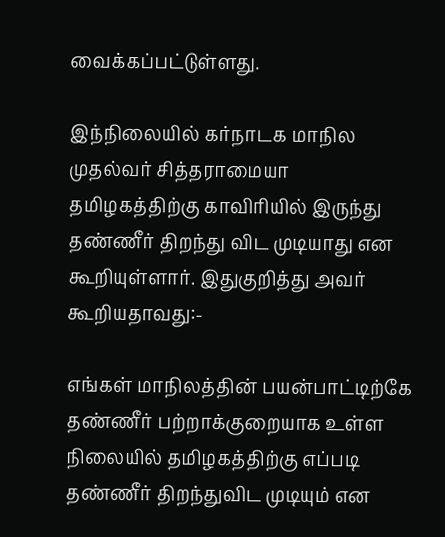வைக்கப்பட்டுள்ளது.

இந்நிலையில் கர்நாடக மாநில முதல்வர் சித்தராமையா தமிழகத்திற்கு காவிரியில் இருந்து தண்ணீர் திறந்து விட முடியாது என கூறியுள்ளார். இதுகுறித்து அவர் கூறியதாவது:-

எங்கள் மாநிலத்தின் பயன்பாட்டிற்கே தண்ணீர் பற்றாக்குறையாக உள்ள நிலையில் தமிழகத்திற்கு எப்படி தண்ணீர் திறந்துவிட முடியும் என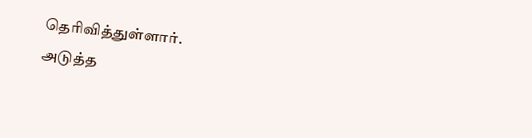தெரிவித்துள்ளார்.
அடுத்த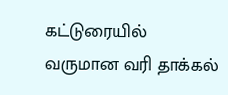கட்டுரையில்
வருமான வரி தாக்கல்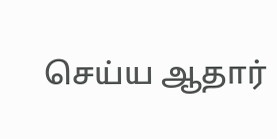செய்ய ஆதார்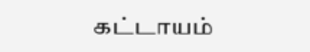கட்டாயம்